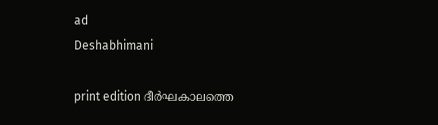ad
Deshabhimani

print edition ദീർഘകാലത്തെ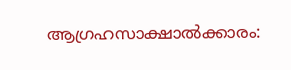ആഗ്രഹസാക്ഷാൽക്കാരം: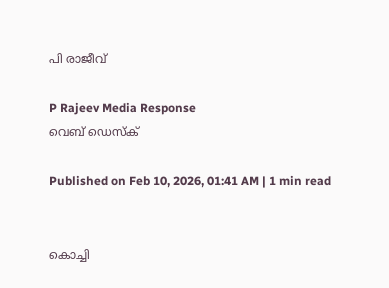പി രാജീവ്‌

P Rajeev Media Response
വെബ് ഡെസ്ക്

Published on Feb 10, 2026, 01:41 AM | 1 min read


കൊച്ചി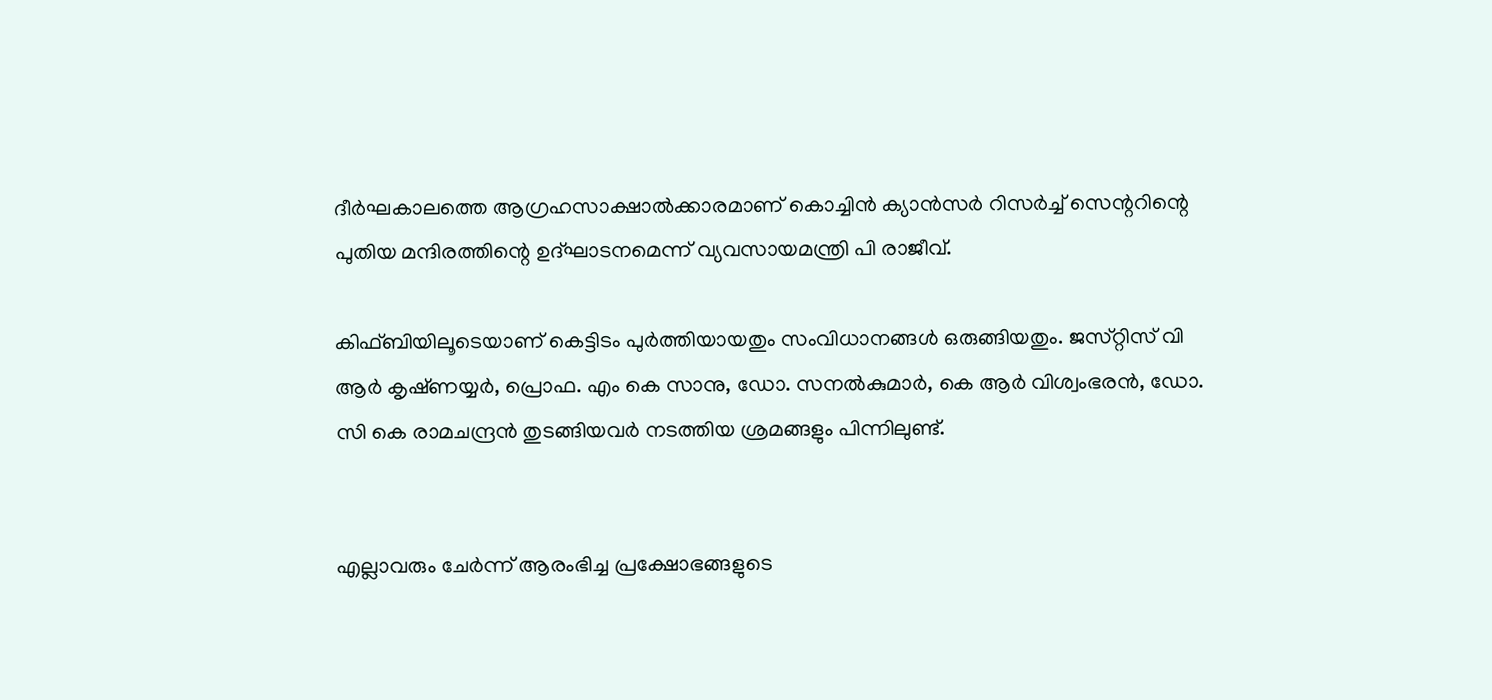ദീർഘകാലത്തെ ആഗ്രഹസാക്ഷാൽക്കാരമാണ്‌ കൊച്ചിൻ ക്യാൻസർ റിസർച്ച്‌ സെന്ററിന്റെ പുതിയ മന്ദിരത്തിന്റെ ഉദ്‌ഘാടനമെന്ന്‌ വ്യവസായമന്ത്രി പി രാജീവ്‌.

കിഫ്‌ബിയിലൂടെയാണ്‌ കെട്ടിടം പുർത്തിയായതും സംവിധാനങ്ങൾ ഒരുങ്ങിയതും. ജസ്‌റ്റിസ്‌ വി ആർ കൃഷ്‌ണയ്യർ, പ്രൊഫ. എം കെ സാനു, ഡോ. സനൽകുമാർ, കെ ആർ വിശ്വംഭരൻ, ഡോ. സി കെ രാമചന്ദ്രൻ തുടങ്ങിയവർ നടത്തിയ ശ്രമങ്ങളും പിന്നിലുണ്ട്‌.


എല്ലാവരും ചേർന്ന്‌ ആരംഭിച്ച പ്രക്ഷോഭങ്ങളുടെ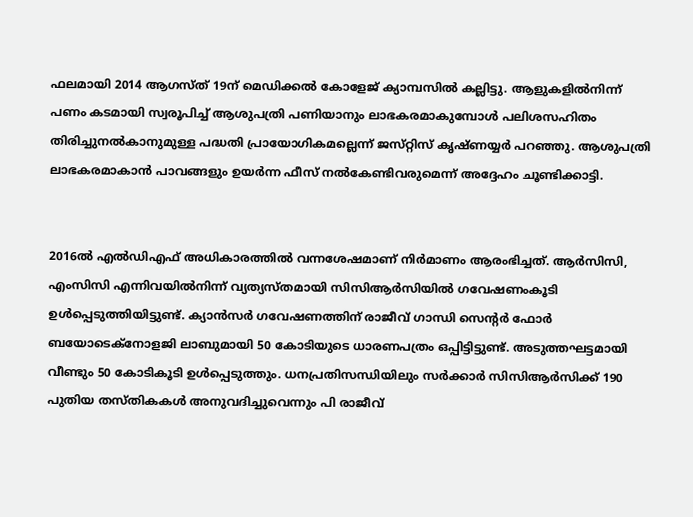ഫലമായി 2014 ആഗസ്‌ത്‌ 19ന് മെഡിക്കൽ കോളേജ് ക്യാമ്പസിൽ കല്ലിട്ടു. ആളുകളിൽനിന്ന് പണം കടമായി സ്വരൂപിച്ച് ആശുപത്രി പണിയാനും ലാഭകരമാകുമ്പോൾ പലിശസഹിതം തിരിച്ചുനൽകാനുമുള്ള പദ്ധതി പ്രായോഗികമല്ലെന്ന് ജസ്‌റ്റിസ്‌ കൃഷ്ണയ്യർ പറഞ്ഞു. ആശുപത്രി ലാഭകരമാകാൻ പാവങ്ങളും ഉയർന്ന ഫീസ് നൽകേണ്ടിവരുമെന്ന്‌ അദ്ദേഹം ചൂണ്ടിക്കാട്ടി.


2016ൽ എൽഡിഎഫ്‌ അധികാരത്തിൽ വന്നശേഷമാണ്‌ നിർമാണം ആരംഭിച്ചത്‌. ആർസിസി, എംസിസി എന്നിവയിൽനിന്ന്‌ വ്യത്യസ്‌തമായി സിസിആർസിയിൽ ഗവേഷണംകൂടി ഉൾപ്പെടുത്തിയിട്ടുണ്ട്‌. ക്യാൻസർ ഗവേഷണത്തിന് രാജീവ് ഗാന്ധി സെന്റർ ഫോർ ബയോടെക്നോളജി ലാബുമായി 50 കോടിയുടെ ധാരണപത്രം ഒപ്പിട്ടിട്ടുണ്ട്‌. അടുത്തഘട്ടമായി വീണ്ടും 50 കോടികൂടി ഉൾപ്പെടുത്തും. ധനപ്രതിസന്ധിയിലും സർക്കാർ സിസിആർസിക്ക്‌ 190 പുതിയ തസ്‌തികകൾ അനുവദിച്ചുവെന്നും പി രാജീവ്‌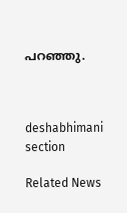പറഞ്ഞു.



deshabhimani section

Related News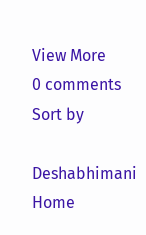View More
0 comments
Sort by

Deshabhimani
Home